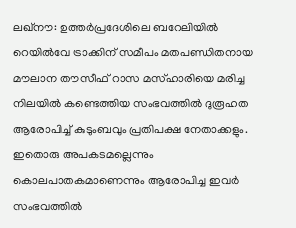ലഖ്നൗ: ഉത്തർപ്രദേശിലെ ബറേലിയിൽ റെയിൽവേ ട്രാക്കിന് സമീപം മതപണ്ഡിതനായ മൗലാന തൗസീഫ് റാസ മസ്ഹാരിയെ മരിച്ച നിലയിൽ കണ്ടെത്തിയ സംഭവത്തിൽ ദുരൂഹത ആരോപിച്ച് കുടുംബവും പ്രതിപക്ഷ നേതാക്കളും. ഇതൊരു അപകടമല്ലെന്നും കൊലപാതകമാണെന്നും ആരോപിച്ച ഇവർ സംഭവത്തിൽ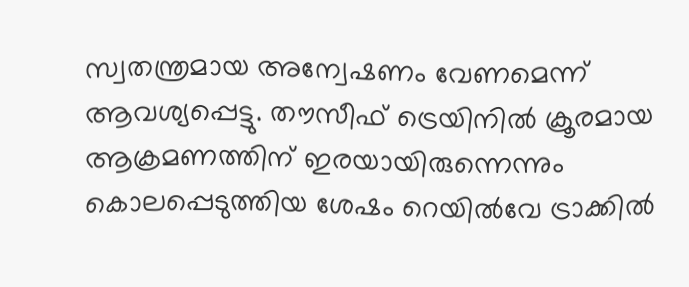സ്വതന്ത്രമായ അന്വേഷണം വേണമെന്ന് ആവശ്യപ്പെട്ടു. തൗസീഫ് ട്രെയിനിൽ ക്രൂരമായ ആക്രമണത്തിന് ഇരയായിരുന്നെന്നും കൊലപ്പെടുത്തിയ ശേഷം റെയിൽവേ ട്രാക്കിൽ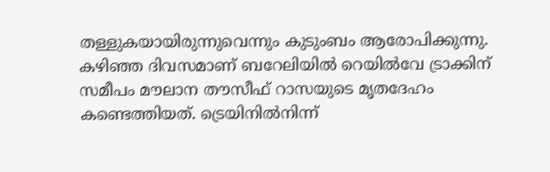തള്ളുകയായിരുന്നുവെന്നും കുടുംബം ആരോപിക്കുന്നു. കഴിഞ്ഞ ദിവസമാണ് ബറേലിയിൽ റെയിൽവേ ട്രാക്കിന് സമീപം മൗലാന തൗസീഫ് റാസയുടെ മൃതദേഹം കണ്ടെത്തിയത്. ട്രെയിനിൽനിന്ന്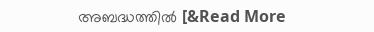അബദ്ധത്തിൽ [&Read More